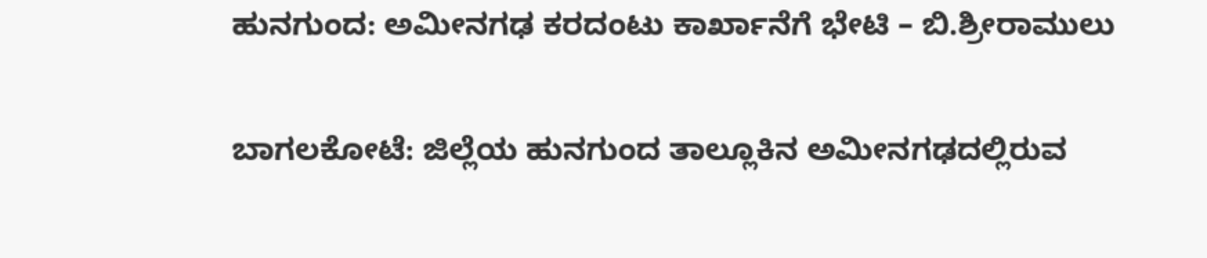ಹುನಗುಂದ: ಅಮೀನಗಢ ಕರದಂಟು ಕಾರ್ಖಾನೆಗೆ ಭೇಟಿ – ಬಿ.ಶ್ರೀರಾಮುಲು

ಬಾಗಲಕೋಟೆ: ಜಿಲ್ಲೆಯ ಹುನಗುಂದ ತಾಲ್ಲೂಕಿನ ಅಮೀನಗಢದಲ್ಲಿರುವ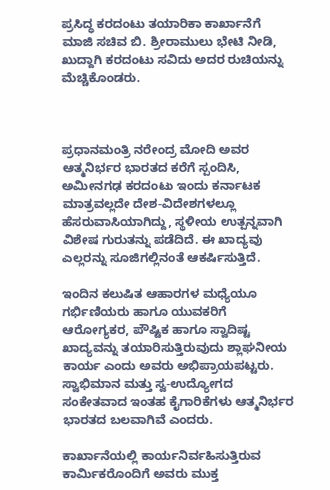ಪ್ರಸಿದ್ಧ ಕರದಂಟು ತಯಾರಿಕಾ ಕಾರ್ಖಾನೆಗೆ ಮಾಜಿ ಸಚಿವ ಬಿ. ಶ್ರೀರಾಮುಲು ಭೇಟಿ ನೀಡಿ, ಖುದ್ದಾಗಿ ಕರದಂಟು ಸವಿದು ಅದರ ರುಚಿಯನ್ನು ಮೆಚ್ಚಿಕೊಂಡರು.



ಪ್ರಧಾನಮಂತ್ರಿ ನರೇಂದ್ರ ಮೋದಿ ಅವರ ಆತ್ಮನಿರ್ಭರ ಭಾರತದ ಕರೆಗೆ ಸ್ಪಂದಿಸಿ, ಅಮೀನಗಢ ಕರದಂಟು ಇಂದು ಕರ್ನಾಟಕ ಮಾತ್ರವಲ್ಲದೇ ದೇಶ-ವಿದೇಶಗಳಲ್ಲೂ ಹೆಸರುವಾಸಿಯಾಗಿದ್ದು, ಸ್ಥಳೀಯ ಉತ್ಪನ್ನವಾಗಿ ವಿಶೇಷ ಗುರುತನ್ನು ಪಡೆದಿದೆ. ಈ ಖಾದ್ಯವು ಎಲ್ಲರನ್ನು ಸೂಜಿಗಲ್ಲಿನಂತೆ ಆಕರ್ಷಿಸುತ್ತಿದೆ.

ಇಂದಿನ ಕಲುಷಿತ ಆಹಾರಗಳ ಮಧ್ಯೆಯೂ ಗರ್ಭಿಣಿಯರು ಹಾಗೂ ಯುವಕರಿಗೆ ಆರೋಗ್ಯಕರ, ಪೌಷ್ಟಿಕ ಹಾಗೂ ಸ್ವಾದಿಷ್ಟ ಖಾದ್ಯವನ್ನು ತಯಾರಿಸುತ್ತಿರುವುದು ಶ್ಲಾಘನೀಯ ಕಾರ್ಯ ಎಂದು ಅವರು ಅಭಿಪ್ರಾಯಪಟ್ಟರು. ಸ್ವಾಭಿಮಾನ ಮತ್ತು ಸ್ವ-ಉದ್ಯೋಗದ ಸಂಕೇತವಾದ ಇಂತಹ ಕೈಗಾರಿಕೆಗಳು ಆತ್ಮನಿರ್ಭರ ಭಾರತದ ಬಲವಾಗಿವೆ ಎಂದರು.

ಕಾರ್ಖಾನೆಯಲ್ಲಿ ಕಾರ್ಯನಿರ್ವಹಿಸುತ್ತಿರುವ ಕಾರ್ಮಿಕರೊಂದಿಗೆ ಅವರು ಮುಕ್ತ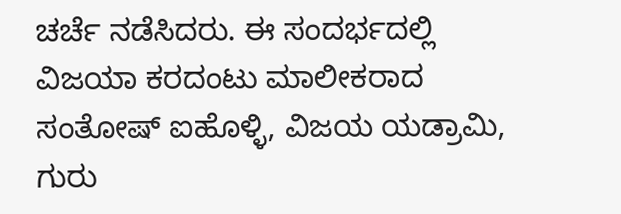ಚರ್ಚೆ ನಡೆಸಿದರು. ಈ ಸಂದರ್ಭದಲ್ಲಿ ವಿಜಯಾ ಕರದಂಟು ಮಾಲೀಕರಾದ ಸಂತೋಷ್ ಐಹೊಳ್ಳಿ, ವಿಜಯ ಯಡ್ರಾಮಿ, ಗುರು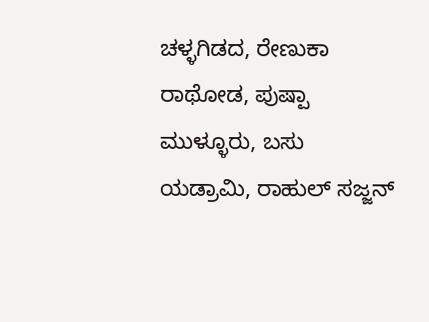ಚಳ್ಳಗಿಡದ, ರೇಣುಕಾ ರಾಥೋಡ, ಪುಷ್ಪಾ ಮುಳ್ಳೂರು, ಬಸು ಯಡ್ರಾಮಿ, ರಾಹುಲ್ ಸಜ್ಜನ್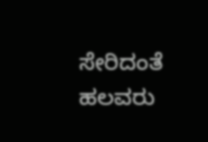ಸೇರಿದಂತೆ ಹಲವರು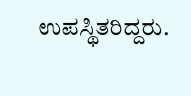ಉಪಸ್ಥಿತರಿದ್ದರು.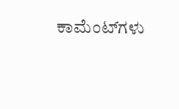ಕಾಮೆಂಟ್‌ಗಳು